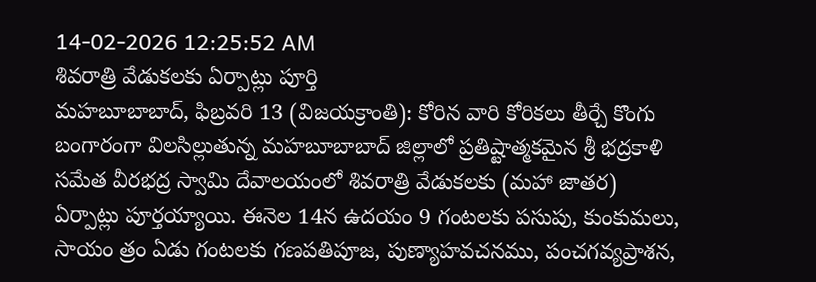14-02-2026 12:25:52 AM
శివరాత్రి వేడుకలకు ఏర్పాట్లు పూర్తి
మహబూబాబాద్, ఫిబ్రవరి 13 (విజయక్రాంతి): కోరిన వారి కోరికలు తీర్చే కొంగు బంగారంగా విలసిల్లుతున్న మహబూబాబాద్ జిల్లాలో ప్రతిష్టాత్మకమైన శ్రీ భద్రకాళి సమేత వీరభద్ర స్వామి దేవాలయంలో శివరాత్రి వేడుకలకు (మహా జాతర) ఏర్పాట్లు పూర్తయ్యాయి. ఈనెల 14న ఉదయం 9 గంటలకు పసుపు, కుంకుమలు, సాయం త్రం ఏడు గంటలకు గణపతిపూజ, పుణ్యాహవచనము, పంచగవ్యప్రాశన,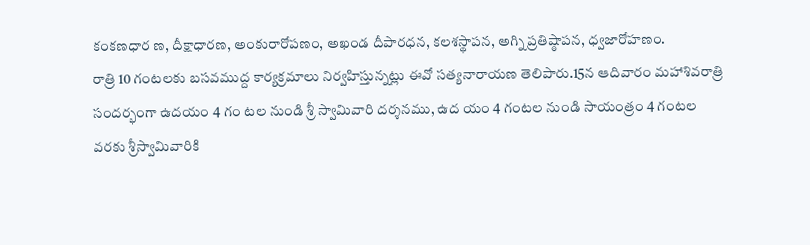కంకణధార ణ, దీక్షాధారణ, అంకురారోపణం, అఖండ దీపారధన, కలశస్థాపన, అగ్ని ప్రతిష్ఠాపన, ధ్వజారోహణం.
రాత్రి 10 గంటలకు బసవముద్ద కార్యక్రమాలు నిర్వహిస్తున్నట్లు ఈవో సత్యనారాయణ తెలిపారు.15న ఆదివారం మహాశివరాత్రి సందర్భంగా ఉదయం 4 గం టల నుండి శ్రీ స్వామివారి దర్శనము, ఉద యం 4 గంటల నుండి సాయంత్రం 4 గంటల వరకు శ్రీస్వామివారికి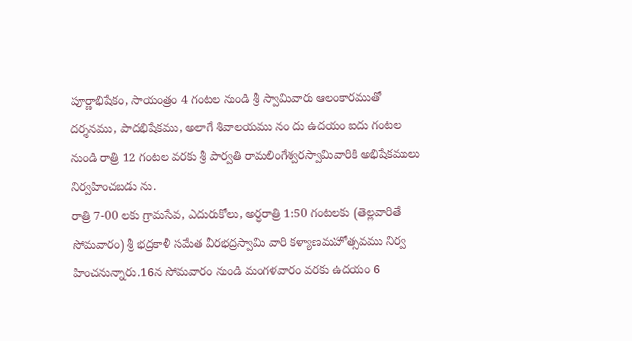పూర్ణాభిషేకం, సాయంత్రం 4 గంటల నుండి శ్రీ స్వామివారు ఆలంకారముతో దర్శనము, పాదభిషేకము, అలాగే శివాలయము నం దు ఉదయం ఐదు గంటల నుండి రాత్రి 12 గంటల వరకు శ్రీ పార్వతి రామలింగేశ్వరస్వామివారికి అభిషేకములు నిర్వహించబడు ను.
రాత్రి 7-00 లకు గ్రామసేవ, ఎదురుకోలు, అర్ధరాత్రి 1:50 గంటలకు (తెల్లవారితే సోమవారం) శ్రీ భద్రకాళీ సమేత వీరభద్రస్వామి వారి కళ్యాణమహోత్సవము నిర్వ హించనున్నారు.16న సోమవారం నుండి మంగళవారం వరకు ఉదయం 6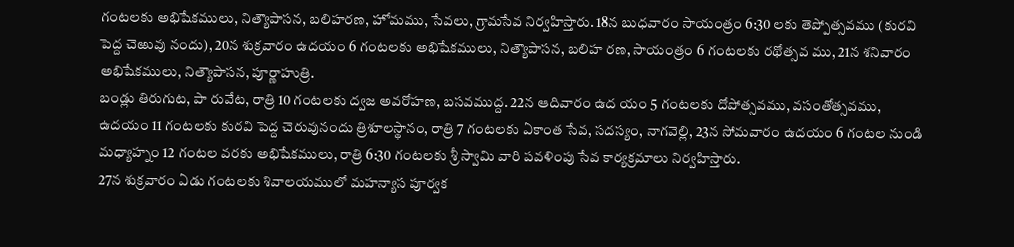గంటలకు అభిషేకములు, నిత్యౌపాసన, బలిహరణ, హోమము, సేవలు, గ్రామసేవ నిర్వహిస్తారు. 18న బుధవారం సాయంత్రం 6:30 లకు తెప్పోత్సవము (కురవి పెద్ద చెఱువు నందు), 20న శుక్రవారం ఉదయం 6 గంటలకు అభిషేకములు, నిత్యౌపాసన, బలిహ రణ, సాయంత్రం 6 గంటలకు రథోత్సవ ము, 21న శనివారం అభిషేకములు, నిత్యౌపాసన, పూర్ణాహుత్రి.
బండ్లు తిరుగుట, పా రువేట, రాత్రి 10 గంటలకు ద్వజ అవరోహణ, బసవముద్ద. 22న ఆదివారం ఉద యం 5 గంటలకు దోపోత్సవము, వసంతోత్సవము, ఉదయం 11 గంటలకు కురవి పెద్ద చెరువునందు త్రిశూలస్థానం, రాత్రి 7 గంటలకు ఏకాంత సేవ, సదస్యం, నాగవెల్లి, 23న సోమవారం ఉదయం 6 గంటల నుండి మధ్యాహ్నం 12 గంటల వరకు అభిషేకములు, రాత్రి 6:30 గంటలకు శ్రీ స్వామి వారి పవళింపు సేవ కార్యక్రమాలు నిర్వహిస్తారు.
27న శుక్రవారం ఏడు గంటలకు శివాలయములో మహన్యాస పూర్వక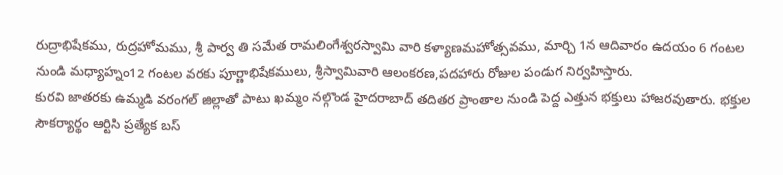రుద్రాభిషేకము, రుద్రహోమము, శ్రీ పార్వ తి సమేత రామలింగేశ్వరస్వామి వారి కళ్యాణమహోత్సవము, మార్చి 1న ఆదివారం ఉదయం 6 గంటల నుండి మధ్యాహ్నం12 గంటల వరకు పూర్ణాభిషేకములు, శ్రీస్వామివారి ఆలంకరణ,పదహారు రోజుల పండుగ నిర్వహిస్తారు.
కురవి జాతరకు ఉమ్మడి వరంగల్ జిల్లాతో పాటు ఖమ్మం నల్గొండ హైదరాబాద్ తదితర ప్రాంతాల నుండి పెద్ద ఎత్తున భక్తులు హాజరవుతారు. భక్తుల సౌకర్యార్థం ఆర్టిసి ప్రత్యేక బస్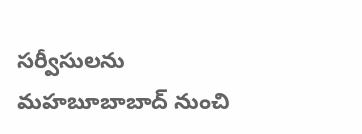సర్వీసులను మహబూబాబాద్ నుంచి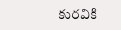కురవికి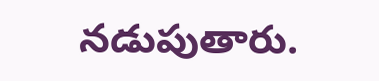నడుపుతారు.